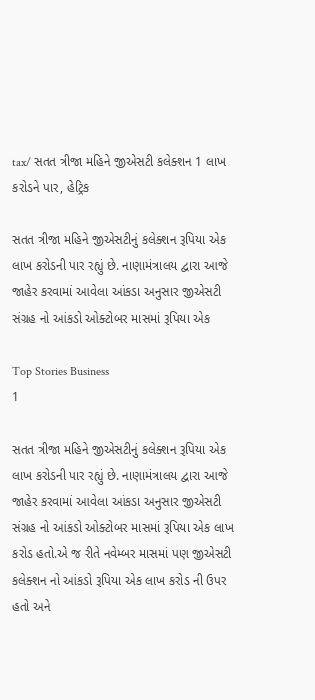tax/ સતત ત્રીજા મહિને જીએસટી કલેક્શન 1 લાખ કરોડને પાર, હેટ્રિક

સતત ત્રીજા મહિને જીએસટીનું કલેક્શન રૂપિયા એક લાખ કરોડની પાર રહ્યું છે. નાણામંત્રાલય દ્વારા આજે જાહેર કરવામાં આવેલા આંકડા અનુસાર જીએસટી સંગ્રહ નો આંકડો ઓક્ટોબર માસમાં રૂપિયા એક

Top Stories Business
1

સતત ત્રીજા મહિને જીએસટીનું કલેક્શન રૂપિયા એક લાખ કરોડની પાર રહ્યું છે. નાણામંત્રાલય દ્વારા આજે જાહેર કરવામાં આવેલા આંકડા અનુસાર જીએસટી સંગ્રહ નો આંકડો ઓક્ટોબર માસમાં રૂપિયા એક લાખ કરોડ હતો.એ જ રીતે નવેમ્બર માસમાં પણ જીએસટી કલેક્શન નો આંકડો રૂપિયા એક લાખ કરોડ ની ઉપર હતો અને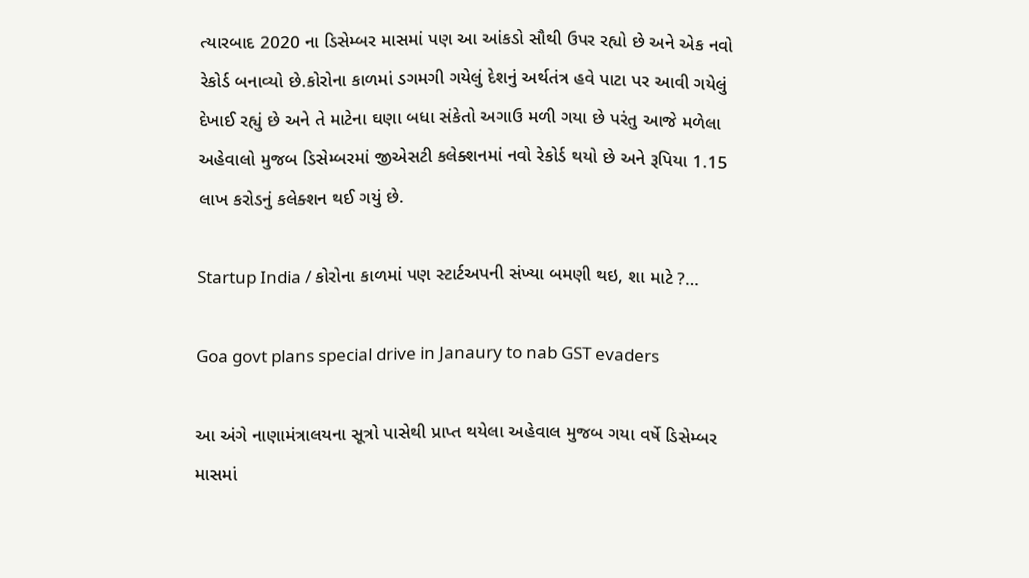ત્યારબાદ 2020 ના ડિસેમ્બર માસમાં પણ આ આંકડો સૌથી ઉપર રહ્યો છે અને એક નવો રેકોર્ડ બનાવ્યો છે.કોરોના કાળમાં ડગમગી ગયેલું દેશનું અર્થતંત્ર હવે પાટા પર આવી ગયેલું દેખાઈ રહ્યું છે અને તે માટેના ઘણા બધા સંકેતો અગાઉ મળી ગયા છે પરંતુ આજે મળેલા અહેવાલો મુજબ ડિસેમ્બરમાં જીએસટી કલેક્શનમાં નવો રેકોર્ડ થયો છે અને રૂપિયા 1.15 લાખ કરોડનું કલેક્શન થઈ ગયું છે.

Startup India / કોરોના કાળમાં પણ સ્ટાર્ટઅપની સંખ્યા બમણી થઇ, શા માટે ?…

Goa govt plans special drive in Janaury to nab GST evaders

આ અંગે નાણામંત્રાલયના સૂત્રો પાસેથી પ્રાપ્ત થયેલા અહેવાલ મુજબ ગયા વર્ષે ડિસેમ્બર માસમાં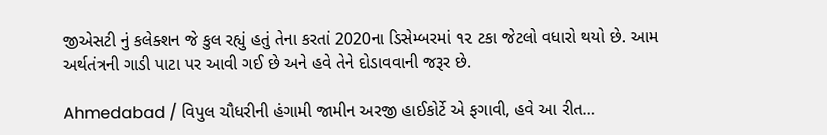જીએસટી નું કલેક્શન જે કુલ રહ્યું હતું તેના કરતાં 2020ના ડિસેમ્બરમાં ૧૨ ટકા જેટલો વધારો થયો છે. આમ અર્થતંત્રની ગાડી પાટા પર આવી ગઈ છે અને હવે તેને દોડાવવાની જરૂર છે.

Ahmedabad / વિપુલ ચૌધરીની હંગામી જામીન અરજી હાઈકોર્ટે એ ફગાવી, હવે આ રીત…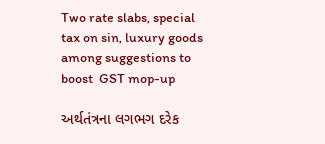Two rate slabs, special tax on sin, luxury goods among suggestions to boost  GST mop-up

અર્થતંત્રના લગભગ દરેક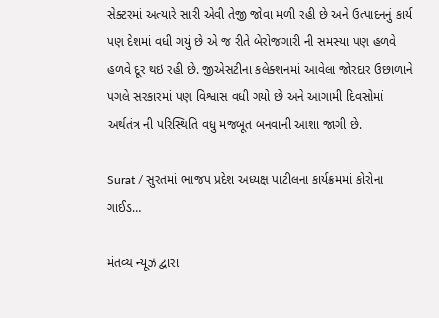સેક્ટરમાં અત્યારે સારી એવી તેજી જોવા મળી રહી છે અને ઉત્પાદનનું કાર્ય પણ દેશમાં વધી ગયું છે એ જ રીતે બેરોજગારી ની સમસ્યા પણ હળવે હળવે દૂર થઇ રહી છે. જીએસટીના કલેક્શનમાં આવેલા જોરદાર ઉછાળાને પગલે સરકારમાં પણ વિશ્વાસ વધી ગયો છે અને આગામી દિવસોમાં અર્થતંત્ર ની પરિસ્થિતિ વધુ મજબૂત બનવાની આશા જાગી છે.

Surat / સુરતમાં ભાજપ પ્રદેશ અધ્યક્ષ પાટીલના કાર્યક્રમમાં કોરોના ગાઈડ…

મંતવ્ય ન્યૂઝ દ્વારા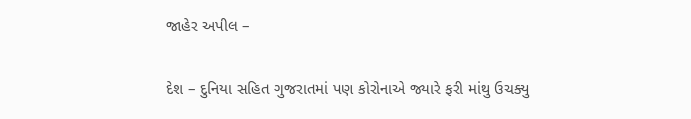જાહેર અપીલ –

દેશ – દુનિયા સહિત ગુજરાતમાં પણ કોરોનાએ જ્યારે ફરી માંથુ ઉચક્યુ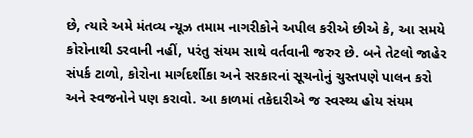છે, ત્યારે અમે મંતવ્ય ન્યૂઝ તમામ નાગરીકોને અપીલ કરીએ છીએ કે, આ સમયે કોરોનાથી ડરવાની નહીં, પરંતુ સંયમ સાથે વર્તવાની જરુર છે. બને તેટલો જાહેર સંપર્ક ટાળો, કોરોના માર્ગદર્શીકા અને સરકારનાં સૂચનોનું ચુસ્તપણે પાલન કરો અને સ્વજનોને પણ કરાવો. આ કાળમાં તકેદારીએ જ સ્વસ્થ્ય હોય સંયમ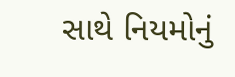સાથે નિયમોનું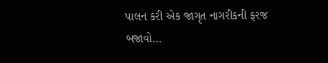પાલન કરી એક જાગૃત નાગરીકની ફરજ બજાવો…